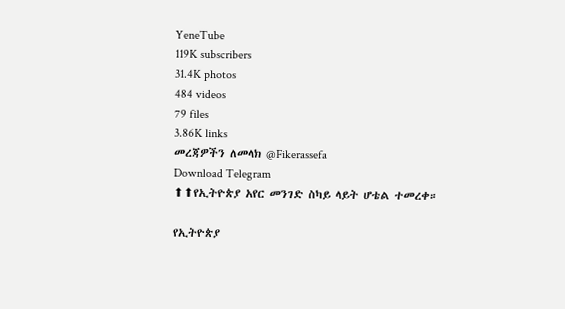YeneTube
119K subscribers
31.4K photos
484 videos
79 files
3.86K links
መረጃዎችን ለመላክ @Fikerassefa
Download Telegram
⬆⬆የኢትዮጵያ አየር መንገድ ስካይ ላይት ሆቴል ተመረቀ።

የኢትዮጵያ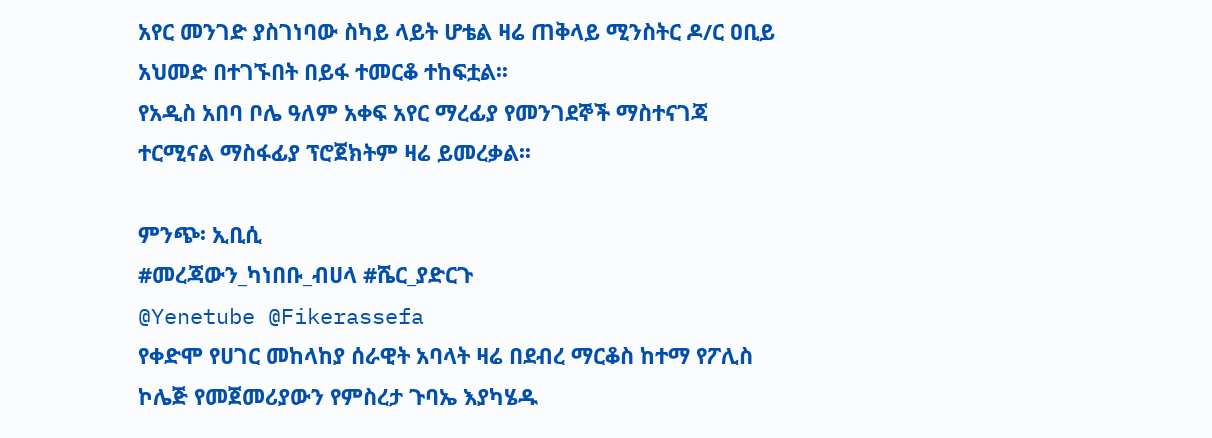አየር መንገድ ያስገነባው ስካይ ላይት ሆቴል ዛሬ ጠቅላይ ሚንስትር ዶ/ር ዐቢይ አህመድ በተገኙበት በይፋ ተመርቆ ተከፍቷል፡፡
የአዲስ አበባ ቦሌ ዓለም አቀፍ አየር ማረፊያ የመንገደኞች ማስተናገጃ ተርሚናል ማስፋፊያ ፕሮጀክትም ዛሬ ይመረቃል፡፡

ምንጭ፡ ኢቢሲ
#መረጃውን_ካነበቡ_ብሀላ #ሼር_ያድርጉ
@Yenetube @Fikerassefa
የቀድሞ የሀገር መከላከያ ሰራዊት አባላት ዛሬ በደብረ ማርቆስ ከተማ የፖሊስ ኮሌጅ የመጀመሪያውን የምስረታ ጉባኤ እያካሄዱ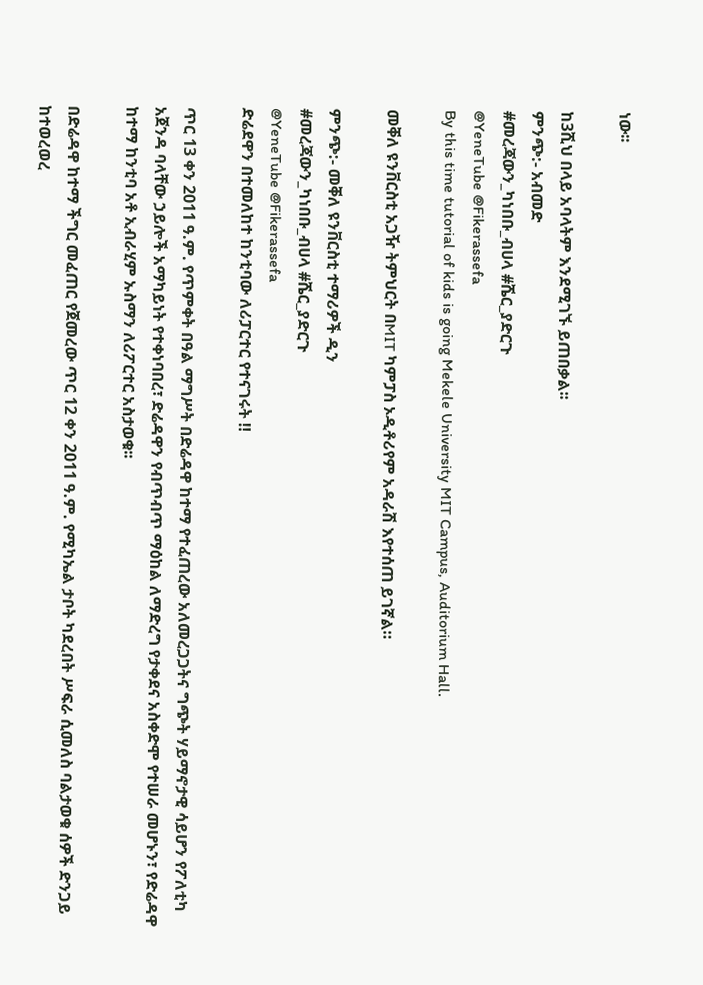ነው፡፡

ከ3ሺህ በላይ አባላትም እንደሚገኙ ይጠበቃል፡፡
ምንጭ:- አብመድ
#መረጃውን_ካነበቡ_ብሀላ #ሼር_ያድርጉ
@YeneTube @Fikerassefa
By this time tutorial of kids is going Mekele University MIT Campus, Auditorium Hall.

መቐለ ዩንቨርስቲ አጋዥ ትምህርት በMIT ካምፓስ ኦዲቶሪየም አዳራሽ እየተሰጠ ይገኛል።

ምንጭ:- መቐለ ዩንቨርስቲ ተማሪዎች ዲን
#መረጃውን_ካነበቡ_ብሀላ #ሼር_ያድርጉ
@YeneTube @Fikerassefa
ድሬደዋን በተመለከተ ከንቲባው ለሪፓርተር የተናገሩት ‼

ጥር 13 ቀን 2011 ዓ.ም. የጥምቀት በዓል ማግሥት በድሬዳዋ ከተማ የተፈጠረው አለመረጋጋትና ግጭት ሃይማኖታዊ ሳይሆን የፖለቲካ አጀንዳ ባላቸው ኃይሎች አማካይነት የተቀነባበረ፣ ድሬዳዋን የብጥብጥ ማዕከል ለማድረግ የታቀደና አስቀድሞ የተሠራ መሆኑን፣ የድሬዳዋ ከተማ ከንቲባ አቶ ኢብራሂም ኡስማን ለሪፖርተር አስታወቁ፡፡

በድሬዳዋ ከተማ ችግር መፈጠር የጀመረው ጥር 12 ቀን 2011 ዓ.ም. የሚካኤል ታቦት ካደረበት ሥፍራ ሲመለስ ባልታወቁ ሰዎች ድንጋይ ከተወረወረ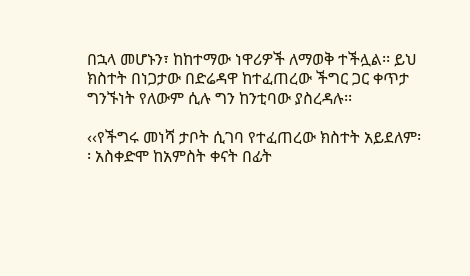በኋላ መሆኑን፣ ከከተማው ነዋሪዎች ለማወቅ ተችሏል፡፡ ይህ ክስተት በነጋታው በድሬዳዋ ከተፈጠረው ችግር ጋር ቀጥታ ግንኙነት የለውም ሲሉ ግን ከንቲባው ያስረዳሉ፡፡

‹‹የችግሩ መነሻ ታቦት ሲገባ የተፈጠረው ክስተት አይደለም፡፡ አስቀድሞ ከአምስት ቀናት በፊት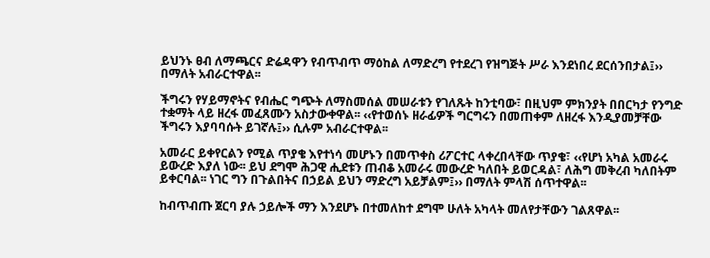ይህንኑ ፀብ ለማጫርና ድሬዳዋን የብጥብጥ ማዕከል ለማድረግ የተደረገ የዝግጅት ሥራ እንደነበረ ደርሰንበታል፤›› በማለት አብራርተዋል፡፡

ችግሩን የሃይማኖትና የብሔር ግጭት ለማስመሰል መሠራቱን የገለጹት ከንቲባው፣ በዚህም ምክንያት በበርካታ የንግድ ተቋማት ላይ ዘረፋ መፈጸሙን አስታውቀዋል፡፡ ‹‹የተወሰኑ ዘራፊዎች ግርግሩን በመጠቀም ለዘረፋ እንዲያመቻቸው ችግሩን እያባባሱት ይገኛሉ፤›› ሲሉም አብራርተዋል፡፡

አመራር ይቀየርልን የሚል ጥያቄ እየተነሳ መሆኑን በመጥቀስ ሪፖርተር ላቀረበላቸው ጥያቄ፣ ‹‹የሆነ አካል አመራሩ ይውረድ እያለ ነው፡፡ ይህ ደግሞ ሕጋዊ ሒደቱን ጠብቆ አመራሩ መውረድ ካለበት ይወርዳል፣ ለሕግ መቅረብ ካለበትም ይቀርባል፡፡ ነገር ግን በጉልበትና በኃይል ይህን ማድረግ አይቻልም፤›› በማለት ምላሽ ሰጥተዋል፡፡

ከብጥብጡ ጀርባ ያሉ ኃይሎች ማን እንደሆኑ በተመለከተ ደግሞ ሁለት አካላት መለየታቸውን ገልጸዋል፡፡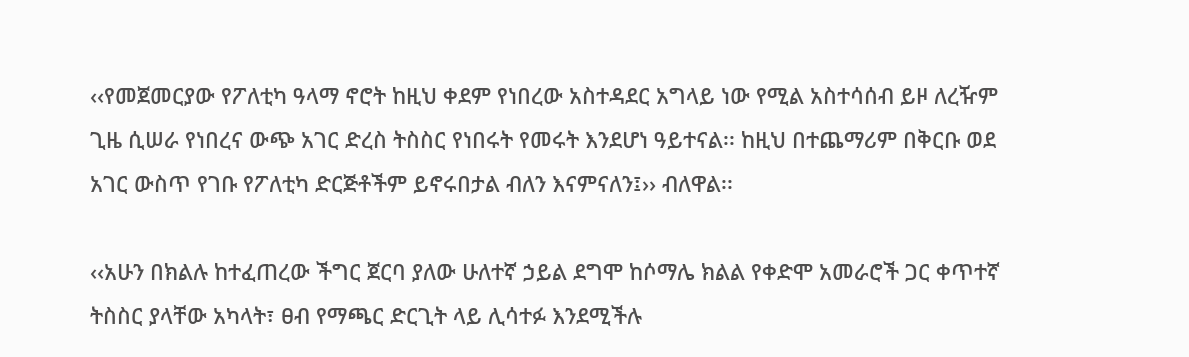‹‹የመጀመርያው የፖለቲካ ዓላማ ኖሮት ከዚህ ቀደም የነበረው አስተዳደር አግላይ ነው የሚል አስተሳሰብ ይዞ ለረዥም ጊዜ ሲሠራ የነበረና ውጭ አገር ድረስ ትስስር የነበሩት የመሩት እንደሆነ ዓይተናል፡፡ ከዚህ በተጨማሪም በቅርቡ ወደ አገር ውስጥ የገቡ የፖለቲካ ድርጅቶችም ይኖሩበታል ብለን እናምናለን፤›› ብለዋል፡፡

‹‹አሁን በክልሉ ከተፈጠረው ችግር ጀርባ ያለው ሁለተኛ ኃይል ደግሞ ከሶማሌ ክልል የቀድሞ አመራሮች ጋር ቀጥተኛ ትስስር ያላቸው አካላት፣ ፀብ የማጫር ድርጊት ላይ ሊሳተፉ እንደሚችሉ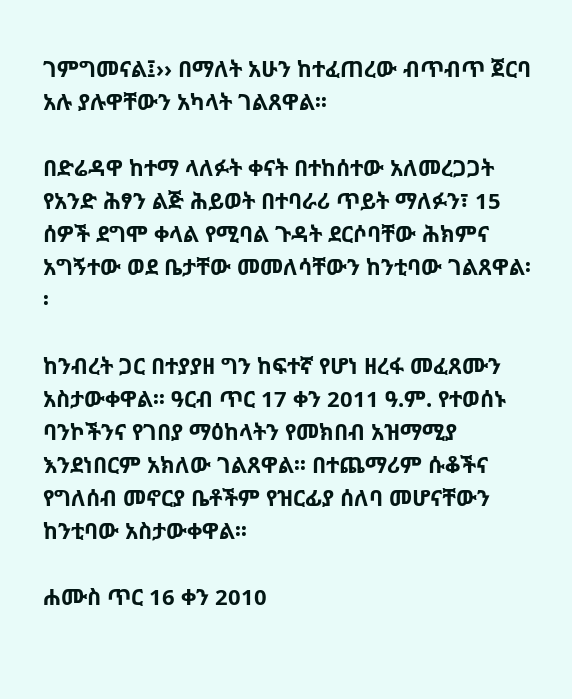ገምግመናል፤›› በማለት አሁን ከተፈጠረው ብጥብጥ ጀርባ አሉ ያሉዋቸውን አካላት ገልጸዋል፡፡

በድሬዳዋ ከተማ ላለፉት ቀናት በተከሰተው አለመረጋጋት የአንድ ሕፃን ልጅ ሕይወት በተባራሪ ጥይት ማለፉን፣ 15 ሰዎች ደግሞ ቀላል የሚባል ጉዳት ደርሶባቸው ሕክምና አግኝተው ወደ ቤታቸው መመለሳቸውን ከንቲባው ገልጸዋል፡፡

ከንብረት ጋር በተያያዘ ግን ከፍተኛ የሆነ ዘረፋ መፈጸሙን አስታውቀዋል፡፡ ዓርብ ጥር 17 ቀን 2011 ዓ.ም. የተወሰኑ ባንኮችንና የገበያ ማዕከላትን የመክበብ አዝማሚያ እንደነበርም አክለው ገልጸዋል፡፡ በተጨማሪም ሱቆችና የግለሰብ መኖርያ ቤቶችም የዝርፊያ ሰለባ መሆናቸውን ከንቲባው አስታውቀዋል፡፡

ሐሙስ ጥር 16 ቀን 2010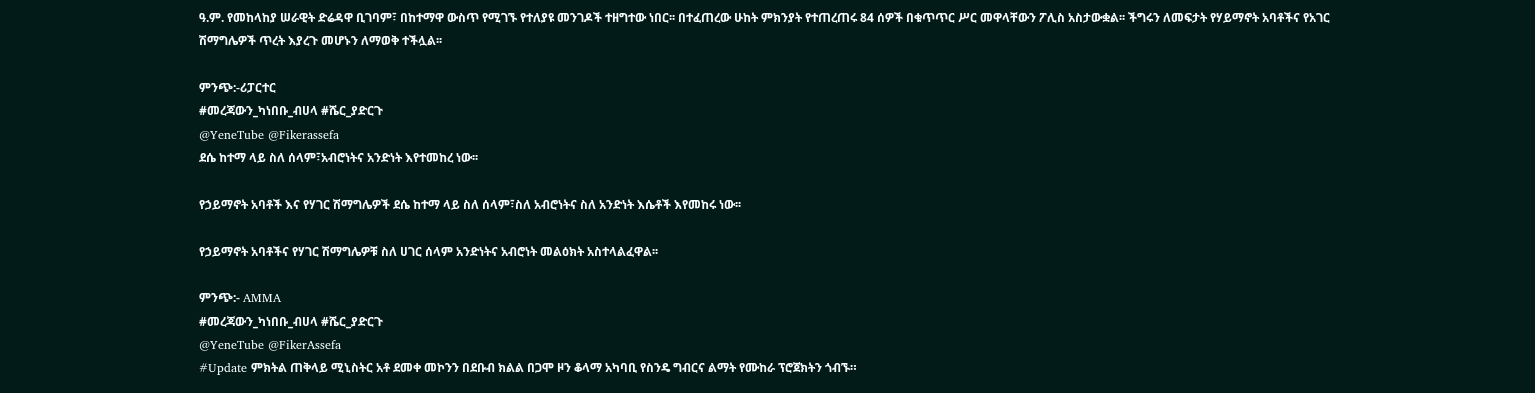ዓ.ም. የመከላከያ ሠራዊት ድሬዳዋ ቢገባም፣ በከተማዋ ውስጥ የሚገኙ የተለያዩ መንገዶች ተዘግተው ነበር፡፡ በተፈጠረው ሁከት ምክንያት የተጠረጠሩ 84 ሰዎች በቁጥጥር ሥር መዋላቸውን ፖሊስ አስታውቋል፡፡ ችግሩን ለመፍታት የሃይማኖት አባቶችና የአገር ሽማግሌዎች ጥረት እያረጉ መሆኑን ለማወቅ ተችሏል፡፡

ምንጭ:-ሪፓርተር
#መረጃውን_ካነበቡ_ብሀላ #ሼር_ያድርጉ
@YeneTube @Fikerassefa
ደሴ ከተማ ላይ ስለ ሰላም፣አብሮነትና አንድነት እየተመከረ ነው፡፡

የኃይማኖት አባቶች እና የሃገር ሽማግሌዎች ደሴ ከተማ ላይ ስለ ሰላም፣ስለ አብሮነትና ስለ አንድነት እሴቶች እየመከሩ ነው፡፡

የኃይማኖት አባቶችና የሃገር ሽማግሌዎቹ ስለ ሀገር ሰላም አንድነትና አብሮነት መልዕክት አስተላልፈዋል፡፡

ምንጭ:- AMMA
#መረጃውን_ካነበቡ_ብሀላ #ሼር_ያድርጉ
@YeneTube @FikerAssefa
#Update ምክትል ጠቅላይ ሚኒስትር አቶ ደመቀ መኮንን በደቡብ ክልል በጋሞ ዞን ቆላማ አካባቢ የስንዴ ግብርና ልማት የሙከራ ፕሮጀክትን ጎብኙ።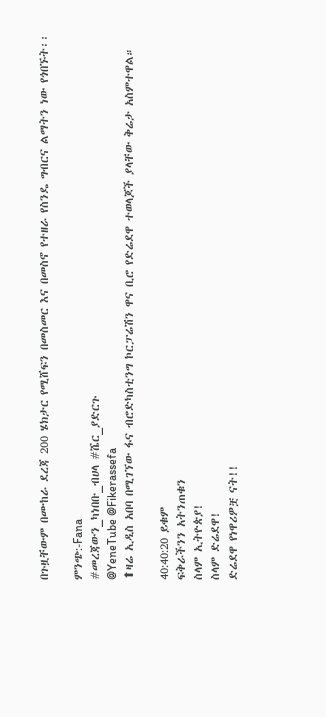በጉዟቸውም በሙከራ ደረጃ 200 ሄክታር የሚሸፍን በመስመር እና በመስኖ የተዘራ የስንዴ ግብርና ልማትን ነው የጎበኙት፡፡

ምንጭ:-Fana
#መረጃውን_ካነበቡ_ብሀላ #ሼር_ያድርጉ
@YeneTube @Fikerassefa
⬆ዛሬ ኢዲስ አበባ በሚገኘው ፋና ብሮድካስቲንግ ኮርፓሬሽን ዋና ቢሮ የድሬደዋ ተወላጆች ያላቸው ቅሬታ አስምተዋል።

40:40:20 ይቁም
ፍቅራችንን አትንጠቁን
ስላም ኢትዮጵያ!
ስላም ድሬደዋ!
ድሬደዋ የነዋሪዎቿ ናት!!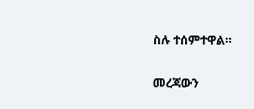ስሉ ተሰምተዋል።

መረጃውን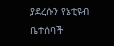ያደረሱን የኔቲዩብ ቤተሰባች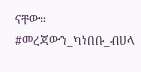ናቸው።
#መረጃውን_ካነበቡ_ብሀላ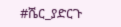#ሼር_ያድርጉ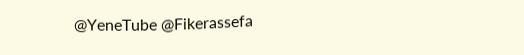@YeneTube @Fikerassefa